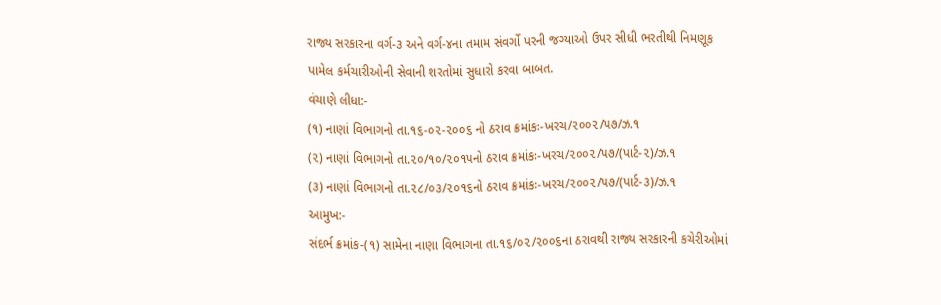રાજ્ય સરકારના વર્ગ-૩ અને વર્ગ-૪ના તમામ સંવર્ગો પરની જગ્યાઓ ઉપર સીધી ભરતીથી નિમણૂક પામેલ કર્મચારીઓની સેવાની શરતોમાં સુધારો કરવા બાબત.
વંચાણે લીધા:-
(૧) નાણાં વિભાગનો તા.૧૬-૦૨-૨૦૦૬ નો ઠરાવ ક્રમાંકઃ-ખરચ/૨૦૦૨/૫૭/ઝ.૧
(૨) નાણાં વિભાગનો તા.૨૦/૧૦/૨૦૧૫નો ઠરાવ ક્રમાંકઃ-ખરચ/૨૦૦૨/૫૭/(પાર્ટ-૨)/ઝ.૧
(૩) નાણાં વિભાગનો તા.૨૮/૦૩/૨૦૧૬નો ઠરાવ ક્રમાંકઃ-ખરચ/૨૦૦૨/૫૭/(પાર્ટ-૩)/ઝ.૧
આમુખ:-
સંદર્ભ ક્રમાંક-(૧) સામેના નાણા વિભાગના તા.૧૬/૦૨/૨૦૦૬ના ઠરાવથી રાજ્ય સરકારની કચેરીઓમાં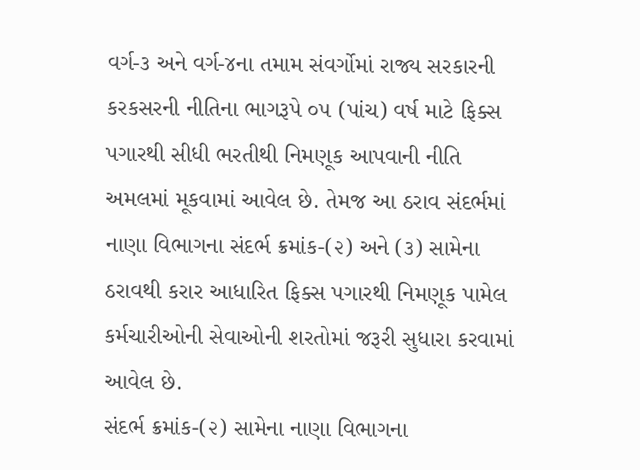વર્ગ-૩ અને વર્ગ-૪ના તમામ સંવર્ગોમાં રાજ્ય સરકારની કરકસરની નીતિના ભાગરૂપે ૦૫ (પાંચ) વર્ષ માટે ફિક્સ પગારથી સીધી ભરતીથી નિમણૂક આપવાની નીતિ અમલમાં મૂકવામાં આવેલ છે. તેમજ આ ઠરાવ સંદર્ભમાં નાણા વિભાગના સંદર્ભ ક્રમાંક-(૨) અને (૩) સામેના ઠરાવથી કરાર આધારિત ફિક્સ પગારથી નિમણૂક પામેલ કર્મચારીઓની સેવાઓની શરતોમાં જરૂરી સુધારા કરવામાં આવેલ છે.
સંદર્ભ ક્રમાંક-(૨) સામેના નાણા વિભાગના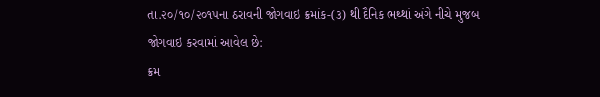તા.૨૦/૧૦/૨૦૧૫ના ઠરાવની જોગવાઇ ક્રમાંક-(૩) થી દૈનિક ભથ્થાં અંગે નીચે મુજબ જોગવાઇ કરવામાં આવેલ છે:
ક્રમ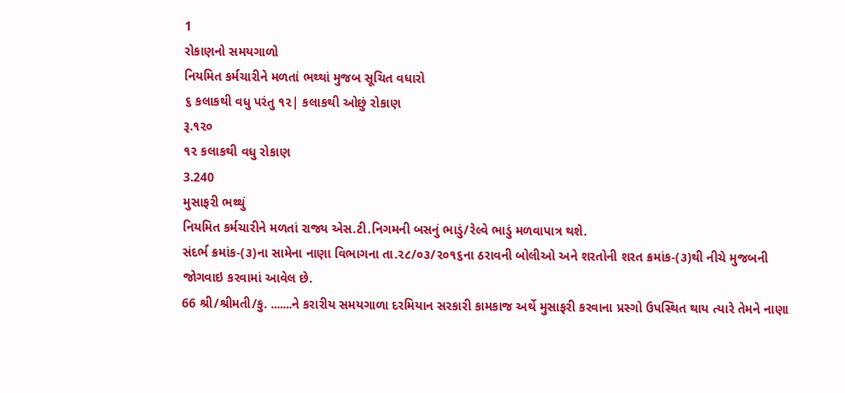1
રોકાણનો સમયગાળો
નિયમિત કર્મચારીને મળતાં ભથ્થાં મુજબ સૂચિત વધારો
૬ કલાકથી વધુ પરંતુ ૧૨| કલાકથી ઓછું રોકાણ
રૂ.૧૨૦
૧૨ કલાકથી વધુ રોકાણ
3.240
મુસાફરી ભથ્થું
નિયમિત કર્મચારીને મળતાં રાજ્ય એસ.ટી.નિગમની બસનું ભાડું/રેલ્વે ભાડું મળવાપાત્ર થશે.
સંદર્ભ ક્રમાંક-(૩)ના સામેના નાણા વિભાગના તા.૨૮/૦૩/૨૦૧૬ના ઠરાવની બોલીઓ અને શરતોની શરત ક્રમાંક-(૩)થી નીચે મુજબની જોગવાઇ કરવામાં આવેલ છે.
66 શ્રી/શ્રીમતી/કુ. .......ને કરારીય સમયગાળા દરમિયાન સરકારી કામકાજ અર્થે મુસાફરી કરવાના પ્રસ્ગો ઉપસ્થિત થાય ત્યારે તેમને નાણા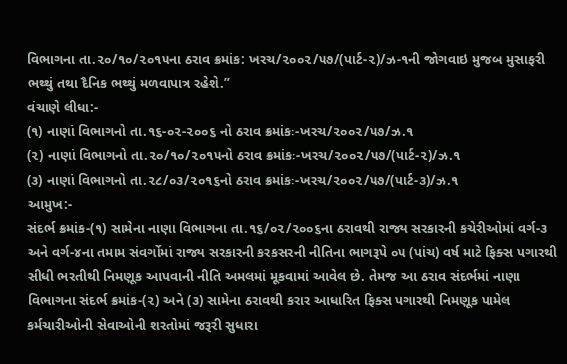વિભાગના તા.૨૦/૧૦/૨૦૧૫ના ઠરાવ ક્રમાંક: ખરચ/૨૦૦૨/૫૭/(પાર્ટ-૨)/ઝ-૧ની જોગવાઇ મુજબ મુસાફરી ભથ્થું તથા દૈનિક ભથ્થું મળવાપાત્ર રહેશે.”
વંચાણે લીધા:-
(૧) નાણાં વિભાગનો તા.૧૬-૦૨-૨૦૦૬ નો ઠરાવ ક્રમાંકઃ-ખરચ/૨૦૦૨/૫૭/ઝ.૧
(૨) નાણાં વિભાગનો તા.૨૦/૧૦/૨૦૧૫નો ઠરાવ ક્રમાંકઃ-ખરચ/૨૦૦૨/૫૭/(પાર્ટ-૨)/ઝ.૧
(૩) નાણાં વિભાગનો તા.૨૮/૦૩/૨૦૧૬નો ઠરાવ ક્રમાંકઃ-ખરચ/૨૦૦૨/૫૭/(પાર્ટ-૩)/ઝ.૧
આમુખ:-
સંદર્ભ ક્રમાંક-(૧) સામેના નાણા વિભાગના તા.૧૬/૦૨/૨૦૦૬ના ઠરાવથી રાજ્ય સરકારની કચેરીઓમાં વર્ગ-૩ અને વર્ગ-૪ના તમામ સંવર્ગોમાં રાજ્ય સરકારની કરકસરની નીતિના ભાગરૂપે ૦૫ (પાંચ) વર્ષ માટે ફિક્સ પગારથી સીધી ભરતીથી નિમણૂક આપવાની નીતિ અમલમાં મૂકવામાં આવેલ છે. તેમજ આ ઠરાવ સંદર્ભમાં નાણા વિભાગના સંદર્ભ ક્રમાંક-(૨) અને (૩) સામેના ઠરાવથી કરાર આધારિત ફિક્સ પગારથી નિમણૂક પામેલ કર્મચારીઓની સેવાઓની શરતોમાં જરૂરી સુધારા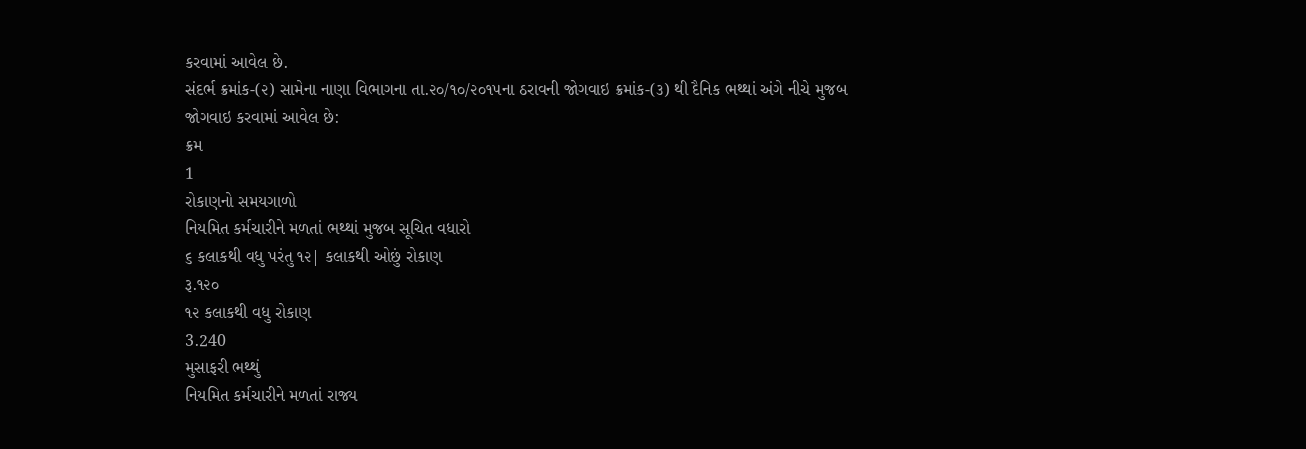કરવામાં આવેલ છે.
સંદર્ભ ક્રમાંક-(૨) સામેના નાણા વિભાગના તા.૨૦/૧૦/૨૦૧૫ના ઠરાવની જોગવાઇ ક્રમાંક-(૩) થી દૈનિક ભથ્થાં અંગે નીચે મુજબ જોગવાઇ કરવામાં આવેલ છે:
ક્રમ
1
રોકાણનો સમયગાળો
નિયમિત કર્મચારીને મળતાં ભથ્થાં મુજબ સૂચિત વધારો
૬ કલાકથી વધુ પરંતુ ૧૨| કલાકથી ઓછું રોકાણ
રૂ.૧૨૦
૧૨ કલાકથી વધુ રોકાણ
3.240
મુસાફરી ભથ્થું
નિયમિત કર્મચારીને મળતાં રાજ્ય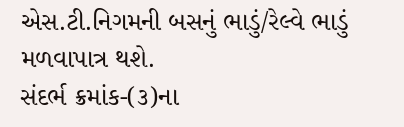એસ.ટી.નિગમની બસનું ભાડું/રેલ્વે ભાડું મળવાપાત્ર થશે.
સંદર્ભ ક્રમાંક-(૩)ના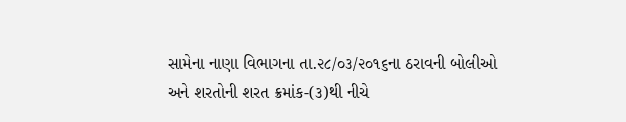સામેના નાણા વિભાગના તા.૨૮/૦૩/૨૦૧૬ના ઠરાવની બોલીઓ અને શરતોની શરત ક્રમાંક-(૩)થી નીચે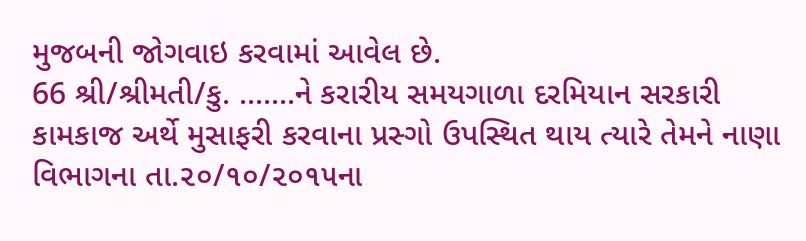મુજબની જોગવાઇ કરવામાં આવેલ છે.
66 શ્રી/શ્રીમતી/કુ. .......ને કરારીય સમયગાળા દરમિયાન સરકારી કામકાજ અર્થે મુસાફરી કરવાના પ્રસ્ગો ઉપસ્થિત થાય ત્યારે તેમને નાણા વિભાગના તા.૨૦/૧૦/૨૦૧૫ના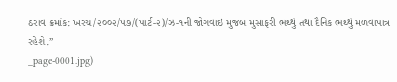ઠરાવ ક્રમાંક: ખરચ/૨૦૦૨/૫૭/(પાર્ટ-૨)/ઝ-૧ની જોગવાઇ મુજબ મુસાફરી ભથ્થું તથા દૈનિક ભથ્થું મળવાપાત્ર રહેશે.”
_page-0001.jpg)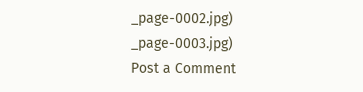_page-0002.jpg)
_page-0003.jpg)
Post a Comment